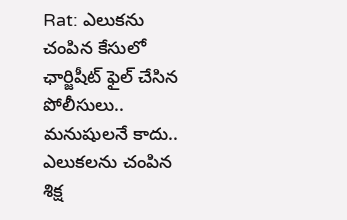Rat: ఎలుకను చంపిన కేసులో ఛార్జిషీట్ ఫైల్ చేసిన పోలీసులు..
మనుషులనే కాదు.. ఎలుకలను చంపిన శిక్ష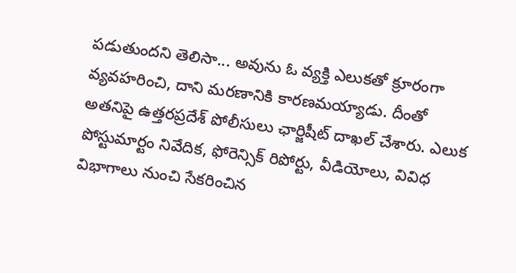పడుతుందని తెలిసా... అవును ఓ వ్యక్తి ఎలుకతో క్రూరంగా వ్యవహరించి, దాని మరణానికి కారణమయ్యాడు. దీంతో అతనిపై ఉత్తరప్రదేశ్ పోలీసులు ఛార్జిషీట్ దాఖల్ చేశారు. ఎలుక పోస్టుమార్టం నివేదిక, ఫోరెన్సిక్ రిపోర్టు, వీడియోలు, వివిధ విభాగాలు నుంచి సేకరించిన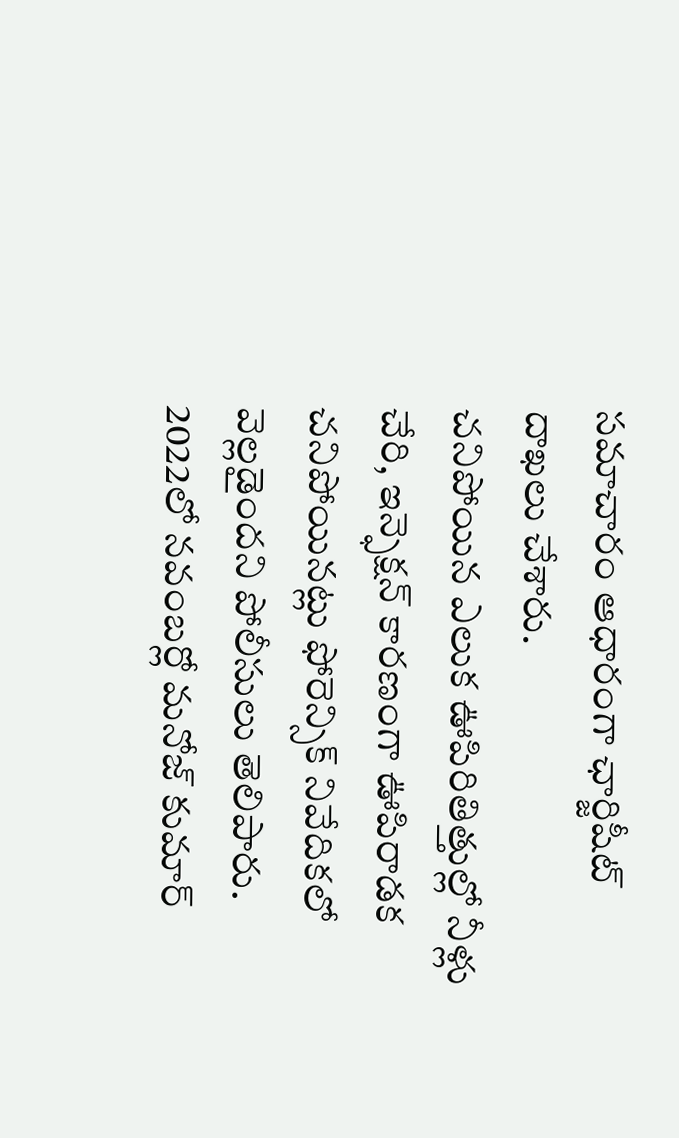సమాచారం ఆధారంగా ఛార్జిషీట్ దాఖలు చేశారు.
చనిపోయిన ఎలుక ఊపిరితిత్తుల్లో నీళ్లు చేరి, ఇన్ఫెక్షన్ కారణంగా ఊపిరాడక చనిపోయినట్లు ఫోరెన్సిక్ నివేదికలో వెల్లడైందని పోలీసులు తెలిపారు. 2022లో నవంబర్లో మనోజ్ కుమార్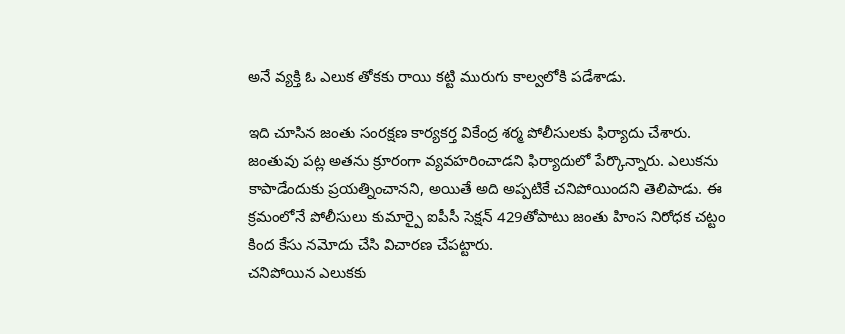అనే వ్యక్తి ఓ ఎలుక తోకకు రాయి కట్టి మురుగు కాల్వలోకి పడేశాడు.

ఇది చూసిన జంతు సంరక్షణ కార్యకర్త వికేంద్ర శర్మ పోలీసులకు ఫిర్యాదు చేశారు. జంతువు పట్ల అతను క్రూరంగా వ్యవహరించాడని ఫిర్యాదులో పేర్కొన్నారు. ఎలుకను కాపాడేందుకు ప్రయత్నించానని, అయితే అది అప్పటికే చనిపోయిందని తెలిపాడు. ఈ క్రమంలోనే పోలీసులు కుమార్పై ఐపీసీ సెక్షన్ 429తోపాటు జంతు హింస నిరోధక చట్టం కింద కేసు నమోదు చేసి విచారణ చేపట్టారు.
చనిపోయిన ఎలుకకు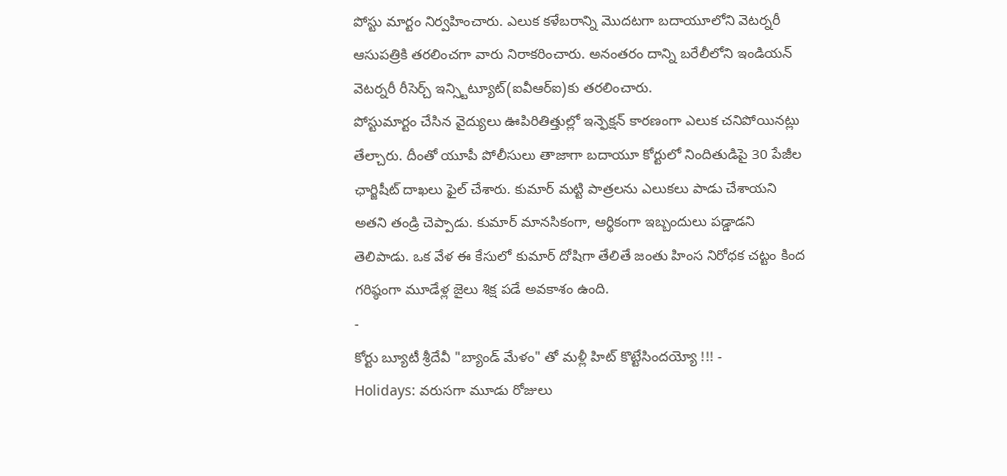పోస్టు మార్టం నిర్వహించారు. ఎలుక కళేబరాన్ని మొదటగా బదాయూలోని వెటర్నరీ ఆసుపత్రికి తరలించగా వారు నిరాకరించారు. అనంతరం దాన్ని బరేలీలోని ఇండియన్ వెటర్నరీ రీసెర్చ్ ఇన్స్టిట్యూట్(ఐవీఆర్ఐ)కు తరలించారు.
పోస్టుమార్టం చేసిన వైద్యులు ఊపిరితిత్తుల్లో ఇన్ఫెక్షన్ కారణంగా ఎలుక చనిపోయినట్లు తేల్చారు. దీంతో యూపీ పోలీసులు తాజాగా బదాయూ కోర్టులో నిందితుడిపై 30 పేజీల ఛార్జిషీట్ దాఖలు ఫైల్ చేశారు. కుమార్ మట్టి పాత్రలను ఎలుకలు పాడు చేశాయని అతని తండ్రి చెప్పాడు. కుమార్ మానసికంగా, ఆర్థికంగా ఇబ్బందులు పడ్డాడని తెలిపాడు. ఒక వేళ ఈ కేసులో కుమార్ దోషిగా తేలితే జంతు హింస నిరోధక చట్టం కింద గరిష్ఠంగా మూడేళ్ల జైలు శిక్ష పడే అవకాశం ఉంది.
-
కోర్టు బ్యూటీ శ్రీదేవీ "బ్యాండ్ మేళం" తో మళ్లీ హిట్ కొట్టేసిందయ్యో !!! -
Holidays: వరుసగా మూడు రోజులు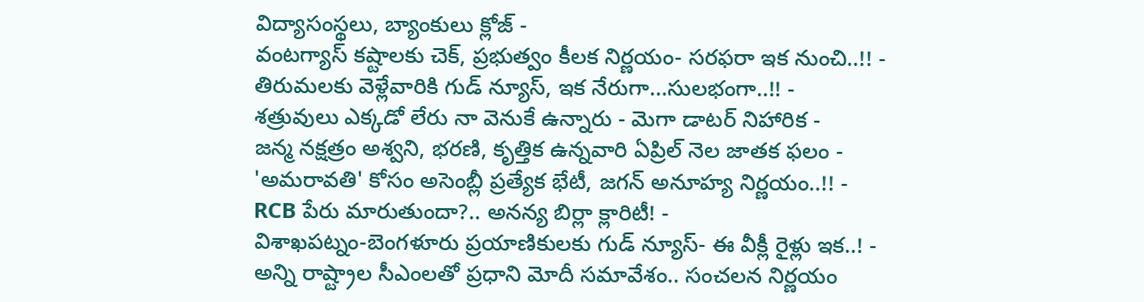విద్యాసంస్థలు, బ్యాంకులు క్లోజ్ -
వంటగ్యాస్ కష్టాలకు చెక్, ప్రభుత్వం కీలక నిర్ణయం- సరఫరా ఇక నుంచి..!! -
తిరుమలకు వెళ్లేవారికి గుడ్ న్యూస్, ఇక నేరుగా...సులభంగా..!! -
శత్రువులు ఎక్కడో లేరు నా వెనుకే ఉన్నారు - మెగా డాటర్ నిహారిక -
జన్మ నక్షత్రం అశ్వని, భరణి, కృత్తిక ఉన్నవారి ఏప్రిల్ నెల జాతక ఫలం -
'అమరావతి' కోసం అసెంబ్లీ ప్రత్యేక భేటీ, జగన్ అనూహ్య నిర్ణయం..!! -
RCB పేరు మారుతుందా?.. అనన్య బిర్లా క్లారిటీ! -
విశాఖపట్నం-బెంగళూరు ప్రయాణికులకు గుడ్ న్యూస్- ఈ వీక్లీ రైళ్లు ఇక..! -
అన్ని రాష్ట్రాల సీఎంలతో ప్రధాని మోదీ సమావేశం.. సంచలన నిర్ణయం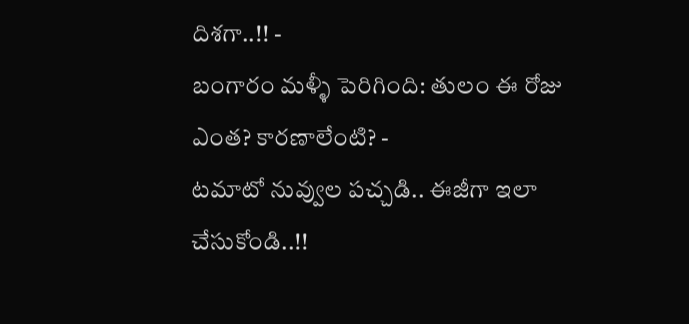దిశగా..!! -
బంగారం మళ్ళీ పెరిగింది: తులం ఈ రోజు ఎంత? కారణాలేంటి? -
టమాటో నువ్వుల పచ్చడి.. ఈజీగా ఇలా చేసుకోండి..!!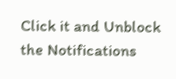Click it and Unblock the Notifications